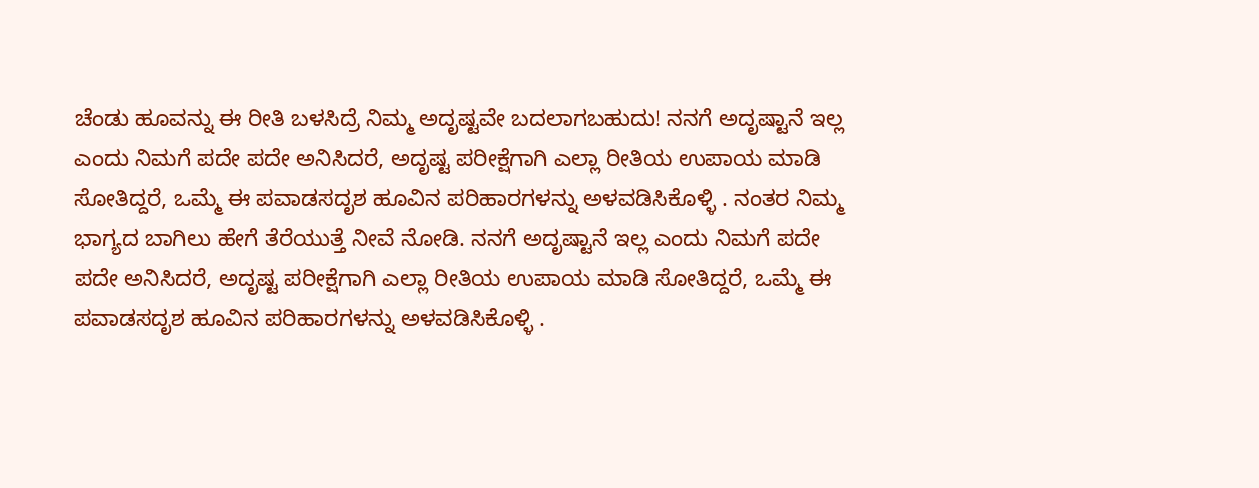ಚೆಂಡು ಹೂವನ್ನು ಈ ರೀತಿ ಬಳಸಿದ್ರೆ ನಿಮ್ಮ ಅದೃಷ್ಟವೇ ಬದಲಾಗಬಹುದು! ನನಗೆ ಅದೃಷ್ಟಾನೆ ಇಲ್ಲ ಎಂದು ನಿಮಗೆ ಪದೇ ಪದೇ ಅನಿಸಿದರೆ, ಅದೃಷ್ಟ ಪರೀಕ್ಷೆಗಾಗಿ ಎಲ್ಲಾ ರೀತಿಯ ಉಪಾಯ ಮಾಡಿ ಸೋತಿದ್ದರೆ, ಒಮ್ಮೆ ಈ ಪವಾಡಸದೃಶ ಹೂವಿನ ಪರಿಹಾರಗಳನ್ನು ಅಳವಡಿಸಿಕೊಳ್ಳಿ . ನಂತರ ನಿಮ್ಮ ಭಾಗ್ಯದ ಬಾಗಿಲು ಹೇಗೆ ತೆರೆಯುತ್ತೆ ನೀವೆ ನೋಡಿ. ನನಗೆ ಅದೃಷ್ಟಾನೆ ಇಲ್ಲ ಎಂದು ನಿಮಗೆ ಪದೇ ಪದೇ ಅನಿಸಿದರೆ, ಅದೃಷ್ಟ ಪರೀಕ್ಷೆಗಾಗಿ ಎಲ್ಲಾ ರೀತಿಯ ಉಪಾಯ ಮಾಡಿ ಸೋತಿದ್ದರೆ, ಒಮ್ಮೆ ಈ ಪವಾಡಸದೃಶ ಹೂವಿನ ಪರಿಹಾರಗಳನ್ನು ಅಳವಡಿಸಿಕೊಳ್ಳಿ .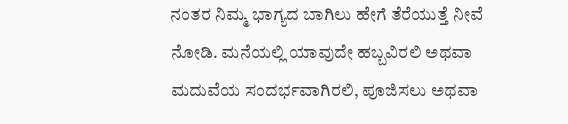ನಂತರ ನಿಮ್ಮ ಭಾಗ್ಯದ ಬಾಗಿಲು ಹೇಗೆ ತೆರೆಯುತ್ತೆ ನೀವೆ ನೋಡಿ. ಮನೆಯಲ್ಲಿ ಯಾವುದೇ ಹಬ್ಬವಿರಲಿ ಅಥವಾ ಮದುವೆಯ ಸಂದರ್ಭವಾಗಿರಲಿ, ಪೂಜಿಸಲು ಅಥವಾ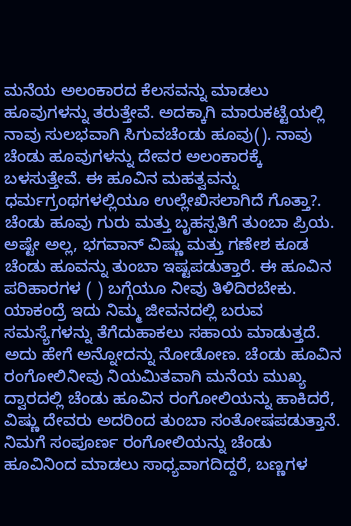ಮನೆಯ ಅಲಂಕಾರದ ಕೆಲಸವನ್ನು ಮಾಡಲು ಹೂವುಗಳನ್ನು ತರುತ್ತೇವೆ. ಅದಕ್ಕಾಗಿ ಮಾರುಕಟ್ಟೆಯಲ್ಲಿ ನಾವು ಸುಲಭವಾಗಿ ಸಿಗುವಚೆಂಡು ಹೂವು(). ನಾವು ಚೆಂಡು ಹೂವುಗಳನ್ನು ದೇವರ ಅಲಂಕಾರಕ್ಕೆ ಬಳಸುತ್ತೇವೆ. ಈ ಹೂವಿನ ಮಹತ್ವವನ್ನು ಧರ್ಮಗ್ರಂಥಗಳಲ್ಲಿಯೂ ಉಲ್ಲೇಖಿಸಲಾಗಿದೆ ಗೊತ್ತಾ?. ಚೆಂಡು ಹೂವು ಗುರು ಮತ್ತು ಬೃಹಸ್ಪತಿಗೆ ತುಂಬಾ ಪ್ರಿಯ. ಅಷ್ಟೇ ಅಲ್ಲ, ಭಗವಾನ್ ವಿಷ್ಣು ಮತ್ತು ಗಣೇಶ ಕೂಡ ಚೆಂಡು ಹೂವನ್ನು ತುಂಬಾ ಇಷ್ಟಪಡುತ್ತಾರೆ. ಈ ಹೂವಿನ ಪರಿಹಾರಗಳ ( ) ಬಗ್ಗೆಯೂ ನೀವು ತಿಳಿದಿರಬೇಕು. ಯಾಕಂದ್ರೆ ಇದು ನಿಮ್ಮ ಜೀವನದಲ್ಲಿ ಬರುವ ಸಮಸ್ಯೆಗಳನ್ನು ತೆಗೆದುಹಾಕಲು ಸಹಾಯ ಮಾಡುತ್ತದೆ. ಅದು ಹೇಗೆ ಅನ್ನೋದನ್ನು ನೋಡೋಣ. ಚೆಂಡು ಹೂವಿನ ರಂಗೋಲಿನೀವು ನಿಯಮಿತವಾಗಿ ಮನೆಯ ಮುಖ್ಯ ದ್ವಾರದಲ್ಲಿ ಚೆಂಡು ಹೂವಿನ ರಂಗೋಲಿಯನ್ನು ಹಾಕಿದರೆ, ವಿಷ್ಣು ದೇವರು ಅದರಿಂದ ತುಂಬಾ ಸಂತೋಷಪಡುತ್ತಾನೆ. ನಿಮಗೆ ಸಂಪೂರ್ಣ ರಂಗೋಲಿಯನ್ನು ಚೆಂಡು ಹೂವಿನಿಂದ ಮಾಡಲು ಸಾಧ್ಯವಾಗದಿದ್ದರೆ, ಬಣ್ಣಗಳ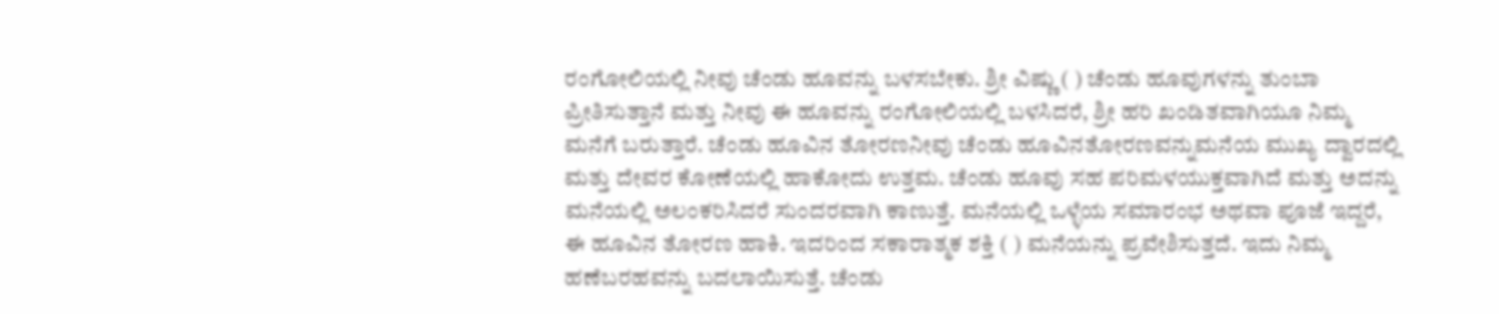ರಂಗೋಲಿಯಲ್ಲಿ ನೀವು ಚೆಂಡು ಹೂವನ್ನು ಬಳಸಬೇಕು. ಶ್ರೀ ವಿಷ್ಣು ( ) ಚೆಂಡು ಹೂವುಗಳನ್ನು ತುಂಬಾ ಪ್ರೀತಿಸುತ್ತಾನೆ ಮತ್ತು ನೀವು ಈ ಹೂವನ್ನು ರಂಗೋಲಿಯಲ್ಲಿ ಬಳಸಿದರೆ, ಶ್ರೀ ಹರಿ ಖಂಡಿತವಾಗಿಯೂ ನಿಮ್ಮ ಮನೆಗೆ ಬರುತ್ತಾರೆ. ಚೆಂಡು ಹೂವಿನ ತೋರಣನೀವು ಚೆಂಡು ಹೂವಿನತೋರಣವನ್ನುಮನೆಯ ಮುಖ್ಯ ದ್ವಾರದಲ್ಲಿ ಮತ್ತು ದೇವರ ಕೋಣೆಯಲ್ಲಿ ಹಾಕೋದು ಉತ್ತಮ. ಚೆಂಡು ಹೂವು ಸಹ ಪರಿಮಳಯುಕ್ತವಾಗಿದೆ ಮತ್ತು ಅದನ್ನು ಮನೆಯಲ್ಲಿ ಅಲಂಕರಿಸಿದರೆ ಸುಂದರವಾಗಿ ಕಾಣುತ್ತೆ. ಮನೆಯಲ್ಲಿ ಒಳ್ಳೆಯ ಸಮಾರಂಭ ಅಥವಾ ಪೂಜೆ ಇದ್ದರೆ, ಈ ಹೂವಿನ ತೋರಣ ಹಾಕಿ. ಇದರಿಂದ ಸಕಾರಾತ್ಮಕ ಶಕ್ತಿ ( ) ಮನೆಯನ್ನು ಪ್ರವೇಶಿಸುತ್ತದೆ. ಇದು ನಿಮ್ಮ ಹಣೆಬರಹವನ್ನು ಬದಲಾಯಿಸುತ್ತೆ. ಚೆಂಡು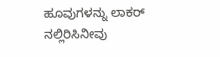ಹೂವುಗಳನ್ನು ಲಾಕರ್ ನಲ್ಲಿರಿಸಿನೀವು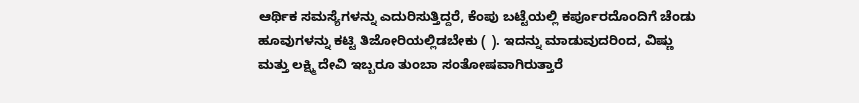ಆರ್ಥಿಕ ಸಮಸ್ಯೆಗಳನ್ನು ಎದುರಿಸುತ್ತಿದ್ದರೆ, ಕೆಂಪು ಬಟ್ಟೆಯಲ್ಲಿ ಕರ್ಪೂರದೊಂದಿಗೆ ಚೆಂಡು ಹೂವುಗಳನ್ನು ಕಟ್ಟಿ ತಿಜೋರಿಯಲ್ಲಿಡಬೇಕು ( ). ಇದನ್ನು ಮಾಡುವುದರಿಂದ, ವಿಷ್ಣು ಮತ್ತು ಲಕ್ಷ್ಮಿ ದೇವಿ ಇಬ್ಬರೂ ತುಂಬಾ ಸಂತೋಷವಾಗಿರುತ್ತಾರೆ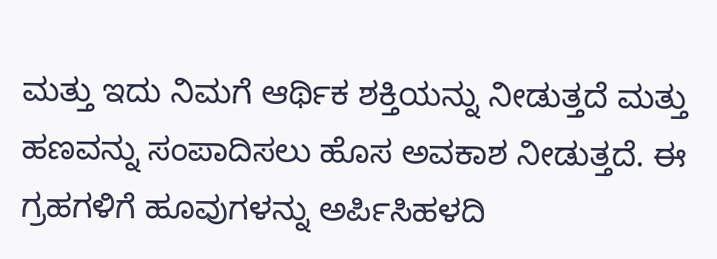ಮತ್ತು ಇದು ನಿಮಗೆ ಆರ್ಥಿಕ ಶಕ್ತಿಯನ್ನು ನೀಡುತ್ತದೆ ಮತ್ತು ಹಣವನ್ನು ಸಂಪಾದಿಸಲು ಹೊಸ ಅವಕಾಶ ನೀಡುತ್ತದೆ. ಈ ಗ್ರಹಗಳಿಗೆ ಹೂವುಗಳನ್ನು ಅರ್ಪಿಸಿಹಳದಿ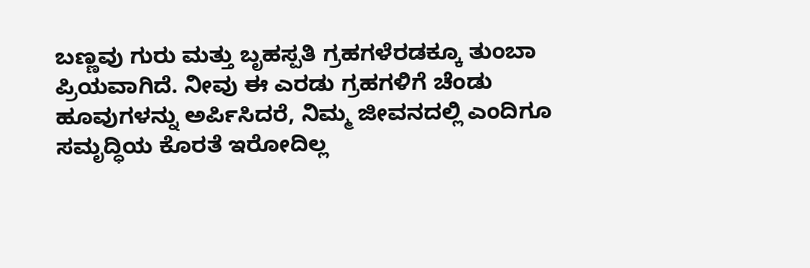ಬಣ್ಣವು ಗುರು ಮತ್ತು ಬೃಹಸ್ಪತಿ ಗ್ರಹಗಳೆರಡಕ್ಕೂ ತುಂಬಾ ಪ್ರಿಯವಾಗಿದೆ. ನೀವು ಈ ಎರಡು ಗ್ರಹಗಳಿಗೆ ಚೆಂಡು ಹೂವುಗಳನ್ನು ಅರ್ಪಿಸಿದರೆ, ನಿಮ್ಮ ಜೀವನದಲ್ಲಿ ಎಂದಿಗೂ ಸಮೃದ್ಧಿಯ ಕೊರತೆ ಇರೋದಿಲ್ಲ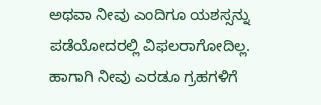ಅಥವಾ ನೀವು ಎಂದಿಗೂ ಯಶಸ್ಸನ್ನು ಪಡೆಯೋದರಲ್ಲಿ ವಿಫಲರಾಗೋದಿಲ್ಲ. ಹಾಗಾಗಿ ನೀವು ಎರಡೂ ಗ್ರಹಗಳಿಗೆ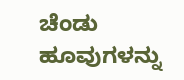ಚೆಂಡು ಹೂವುಗಳನ್ನು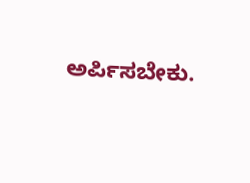ಅರ್ಪಿಸಬೇಕು.